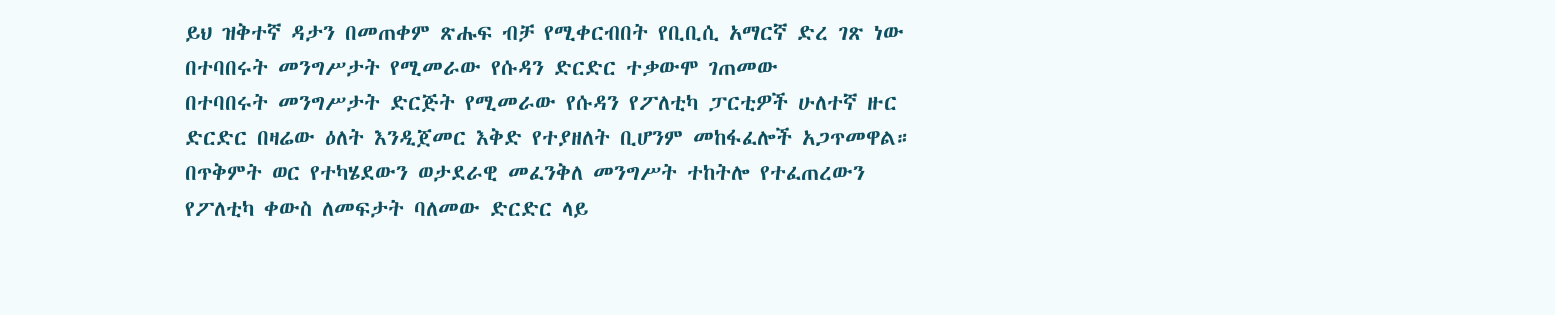ይህ ዝቅተኛ ዳታን በመጠቀም ጽሑፍ ብቻ የሚቀርብበት የቢቢሲ አማርኛ ድረ ገጽ ነው
በተባበሩት መንግሥታት የሚመራው የሱዳን ድርድር ተቃውሞ ገጠመው
በተባበሩት መንግሥታት ድርጅት የሚመራው የሱዳን የፖለቲካ ፓርቲዎች ሁለተኛ ዙር ድርድር በዛሬው ዕለት እንዲጀመር እቅድ የተያዘለት ቢሆንም መከፋፈሎች አጋጥመዋል።
በጥቅምት ወር የተካሄደውን ወታደራዊ መፈንቅለ መንግሥት ተከትሎ የተፈጠረውን የፖለቲካ ቀውስ ለመፍታት ባለመው ድርድር ላይ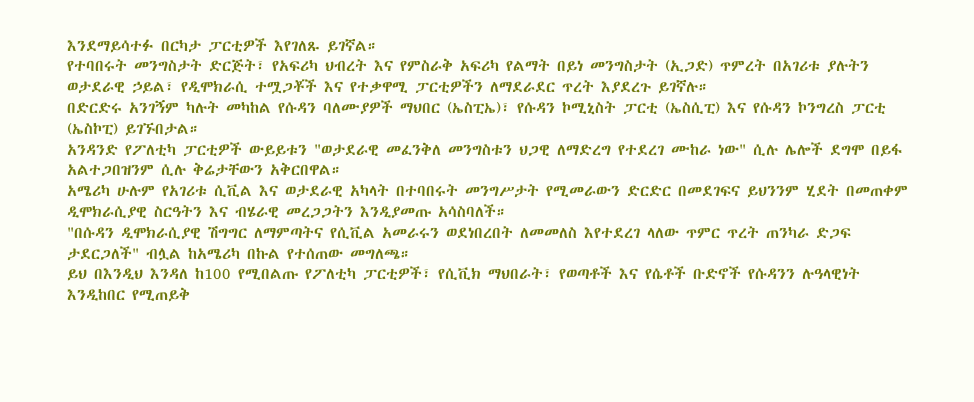እንደማይሳተፉ በርካታ ፓርቲዎች እየገለጹ ይገኛል።
የተባበሩት መንግስታት ድርጅት፣ የአፍሪካ ህብረት እና የምስራቅ አፍሪካ የልማት በይነ መንግስታት (ኢጋድ) ጥምረት በአገሪቱ ያሉትን ወታደራዊ ኃይል፣ የዲሞክራሲ ተሟጋቾች እና የተቃዋሚ ፓርቲዎችን ለማደራደር ጥረት እያደረጉ ይገኛሉ።
በድርድሩ አንገኝም ካሉት መካከል የሱዳን ባለሙያዎች ማህበር (ኤስፒኤ)፣ የሱዳን ኮሚኒስት ፓርቲ (ኤስሲፒ) እና የሱዳን ኮንግረስ ፓርቲ (ኤስኮፒ) ይገኙበታል።
አንዳንድ የፖለቲካ ፓርቲዎች ውይይቱን "ወታደራዊ መፈንቅለ መንግስቱን ህጋዊ ለማድረግ የተደረገ ሙከራ ነው" ሲሉ ሌሎች ደግሞ በይፋ አልተጋበዝንም ሲሉ ቅሬታቸውን አቅርበዋል።
አሜሪካ ሁሉም የአገሪቱ ሲቪል እና ወታደራዊ አካላት በተባበሩት መንግሥታት የሚመራውን ድርድር በመደገፍና ይህንንም ሂደት በመጠቀም ዲሞክራሲያዊ ስርዓትን እና ብሄራዊ መረጋጋትን እንዲያመጡ አሳስባለች።
"በሱዳን ዲሞክራሲያዊ ሽግግር ለማምጣትና የሲቪል አመራሩን ወደነበረበት ለመመለስ እየተደረገ ላለው ጥምር ጥረት ጠንካራ ድጋፍ ታደርጋለች" ብሏል ከአሜሪካ በኩል የተሰጠው መግለጫ።
ይህ በእንዲህ እንዳለ ከ100 የሚበልጡ የፖለቲካ ፓርቲዎች፣ የሲቪክ ማህበራት፣ የወጣቶች እና የሴቶች ቡድኖች የሱዳንን ሉዓላዊነት እንዲከበር የሚጠይቅ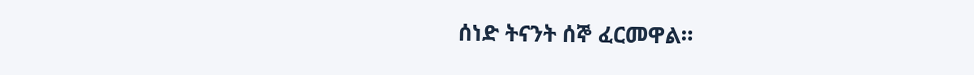ሰነድ ትናንት ሰኞ ፈርመዋል።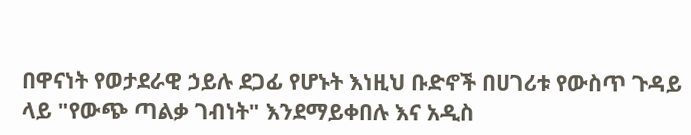በዋናነት የወታደራዊ ኃይሉ ደጋፊ የሆኑት እነዚህ ቡድኖች በሀገሪቱ የውስጥ ጉዳይ ላይ "የውጭ ጣልቃ ገብነት" እንደማይቀበሉ እና አዲስ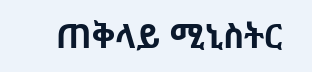ጠቅላይ ሚኒስትር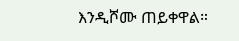እንዲሾሙ ጠይቀዋል።